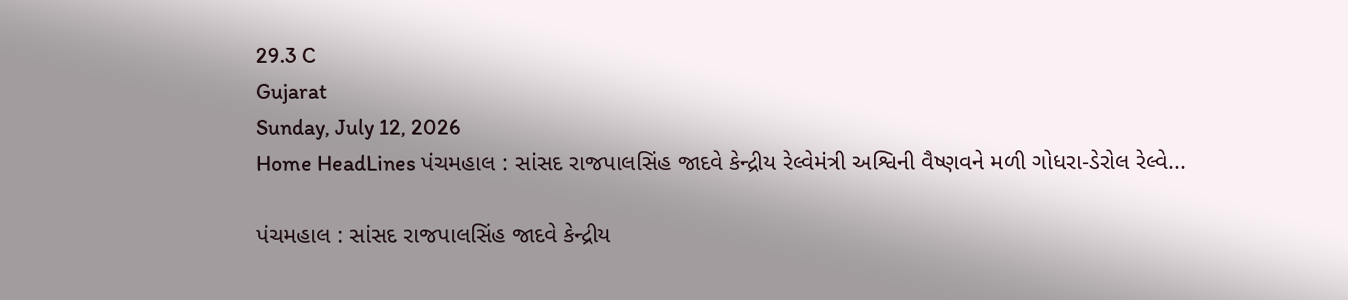29.3 C
Gujarat
Sunday, July 12, 2026
Home HeadLines પંચમહાલ : સાંસદ રાજપાલસિંહ જાદવે કેન્દ્રીય રેલ્વેમંત્રી અશ્વિની વૈષ્ણવને મળી ગોધરા-ડેરોલ રેલ્વે...

પંચમહાલ : સાંસદ રાજપાલસિંહ જાદવે કેન્દ્રીય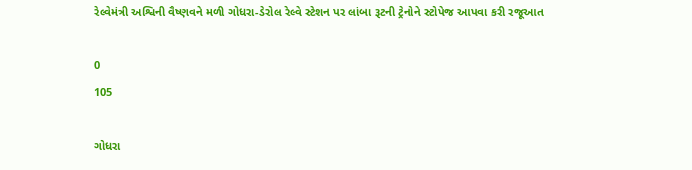રેલ્વેમંત્રી અશ્વિની વૈષ્ણવને મળી ગોધરા-ડેરોલ રેલ્વે સ્ટેશન પર લાંબા રૂટની ટ્રેનોને સ્ટોપેજ આપવા કરી રજૂઆત

0
105

ગોધરા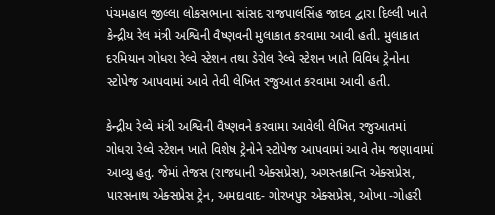પંચમહાલ જીલ્લા લોકસભાના સાંસદ રાજપાલસિંહ જાદવ દ્વારા દિલ્લી ખાતે કેન્દ્રીય રેલ મંત્રી અશ્વિની વૈષ્ણવની મુલાકાત કરવામા આવી હતી. મુલાકાત દરમિયાન ગોધરા રેલ્વે સ્ટેશન તથા ડેરોલ રેલ્વે સ્ટેશન ખાતે વિવિધ ટ્રેનોના સ્ટોપેજ આપવામાં આવે તેવી લેખિત રજુઆત કરવામા આવી હતી.

કેન્દ્રીય રેલ્વે મંત્રી અશ્વિની વૈષ્ણવને કરવામા આવેલી લેખિત રજુઆતમાં ગોધરા રેલ્વે સ્ટેશન ખાતે વિશેષ ટ્રેનોને સ્ટોપેજ આપવામાં આવે તેમ જણાવામાં આવ્યુ હતુ. જેમાં તેજસ (રાજધાની એક્સપ્રેસ), અગસ્તક્રાન્તિ એક્સપ્રેસ, પારસનાથ એક્સપ્રેસ ટ્રેન, અમદાવાદ- ગોરખપુર એક્સપ્રેસ, ઓખા -ગોહરી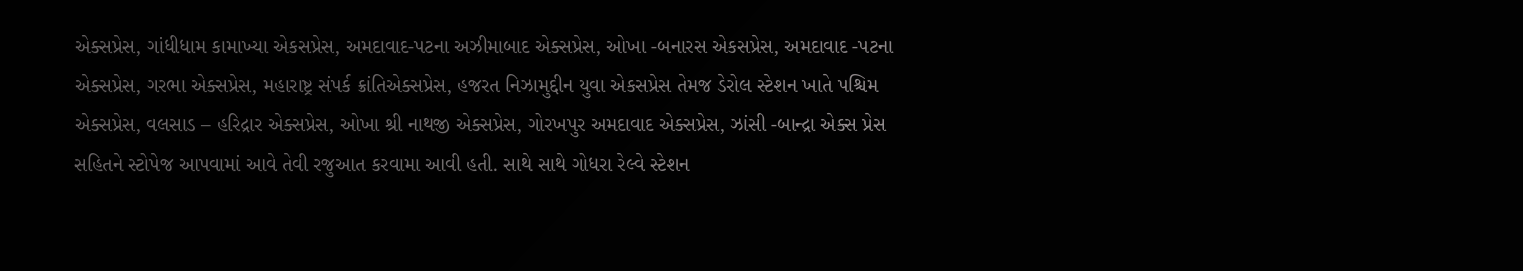એક્સપ્રેસ, ગાંધીધામ કામાખ્યા એકસપ્રેસ, અમદાવાદ-પટના અઝીમાબાદ એક્સપ્રેસ, ઓખા -બનારસ એકસપ્રેસ, અમદાવાદ -પટના એક્સપ્રેસ, ગરભા એક્સપ્રેસ, મહારાષ્ટ્ર સંપર્ક ક્રાંતિએક્સપ્રેસ, હજરત નિઝામુદ્દીન યુવા એકસપ્રેસ તેમજ ડેરોલ સ્ટેશન ખાતે પશ્ચિમ એક્સપ્રેસ, વલસાડ – હરિદ્રાર એક્સપ્રેસ, ઓખા શ્રી નાથજી એક્સપ્રેસ, ગોરખપુર અમદાવાદ એક્સપ્રેસ, ઝાંસી -બાન્દ્રા એક્સ પ્રેસ સહિતને સ્ટોપેજ આપવામાં આવે તેવી રજુઆત કરવામા આવી હતી. સાથે સાથે ગોધરા રેલ્વે સ્ટેશન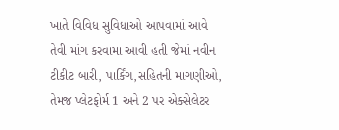ખાતે વિવિધ સુવિધાઓ આપવામાં આવે તેવી માંગ કરવામા આવી હતી જેમાં નવીન ટીકીટ બારી, પાર્કિંગ,સહિતની માગણીઓ, તેમજ પ્લેટફોર્મ 1 અને 2 પર એક્સેલેટર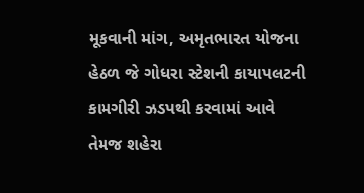મૂકવાની માંગ, અમૃતભારત યોજના હેઠળ જે ગોધરા સ્ટેશની કાયાપલટની કામગીરી ઝડપથી કરવામાં આવે તેમજ શહેરા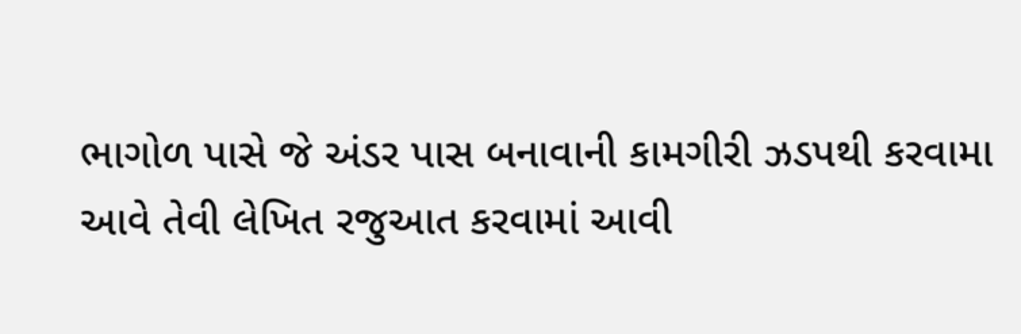ભાગોળ પાસે જે અંડર પાસ બનાવાની કામગીરી ઝડપથી કરવામા આવે તેવી લેખિત રજુઆત કરવામાં આવી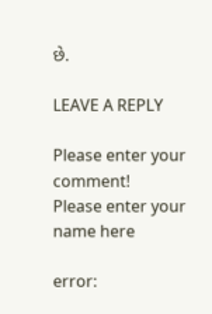છે.

LEAVE A REPLY

Please enter your comment!
Please enter your name here

error: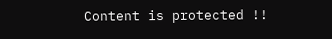Content is protected !!